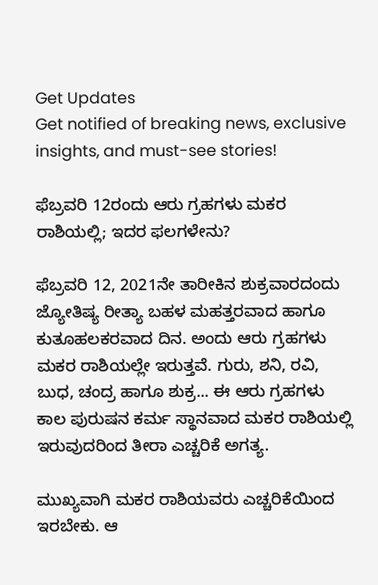Get Updates
Get notified of breaking news, exclusive insights, and must-see stories!

ಫೆಬ್ರವರಿ 12ರಂದು ಆರು ಗ್ರಹಗಳು ಮಕರ ರಾಶಿಯಲ್ಲಿ; ಇದರ ಫಲಗಳೇನು?

ಫೆಬ್ರವರಿ 12, 2021ನೇ ತಾರೀಕಿನ ಶುಕ್ರವಾರದಂದು ಜ್ಯೋತಿಷ್ಯ ರೀತ್ಯಾ ಬಹಳ ಮಹತ್ತರವಾದ ಹಾಗೂ ಕುತೂಹಲಕರವಾದ ದಿನ. ಅಂದು ಆರು ಗ್ರಹಗಳು ಮಕರ ರಾಶಿಯಲ್ಲೇ ಇರುತ್ತವೆ. ಗುರು, ಶನಿ, ರವಿ, ಬುಧ, ಚಂದ್ರ ಹಾಗೂ ಶುಕ್ರ... ಈ ಆರು ಗ್ರಹಗಳು ಕಾಲ ಪುರುಷನ ಕರ್ಮ ಸ್ಥಾನವಾದ ಮಕರ ರಾಶಿಯಲ್ಲಿ ಇರುವುದರಿಂದ ತೀರಾ ಎಚ್ಚರಿಕೆ ಅಗತ್ಯ.

ಮುಖ್ಯವಾಗಿ ಮಕರ ರಾಶಿಯವರು ಎಚ್ಚರಿಕೆಯಿಂದ ಇರಬೇಕು. ಆ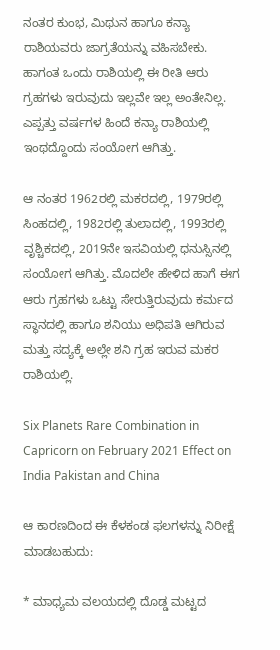ನಂತರ ಕುಂಭ, ಮಿಥುನ ಹಾಗೂ ಕನ್ಯಾ ರಾಶಿಯವರು ಜಾಗ್ರತೆಯನ್ನು ವಹಿಸಬೇಕು. ಹಾಗಂತ ಒಂದು ರಾಶಿಯಲ್ಲಿ ಈ ರೀತಿ ಆರು ಗ್ರಹಗಳು ಇರುವುದು ಇಲ್ಲವೇ ಇಲ್ಲ ಅಂತೇನಿಲ್ಲ. ಎಪ್ಪತ್ತು ವರ್ಷಗಳ ಹಿಂದೆ ಕನ್ಯಾ ರಾಶಿಯಲ್ಲಿ ಇಂಥದ್ದೊಂದು ಸಂಯೋಗ ಆಗಿತ್ತು.

ಆ ನಂತರ 1962ರಲ್ಲಿ ಮಕರದಲ್ಲಿ, 1979ರಲ್ಲಿ ಸಿಂಹದಲ್ಲಿ, 1982ರಲ್ಲಿ ತುಲಾದಲ್ಲಿ, 1993ರಲ್ಲಿ ವೃಶ್ಚಿಕದಲ್ಲಿ, 2019ನೇ ಇಸವಿಯಲ್ಲಿ ಧನುಸ್ಸಿನಲ್ಲಿ ಸಂಯೋಗ ಆಗಿತ್ತು. ಮೊದಲೇ ಹೇಳಿದ ಹಾಗೆ ಈಗ ಆರು ಗ್ರಹಗಳು ಒಟ್ಟು ಸೇರುತ್ತಿರುವುದು ಕರ್ಮದ ಸ್ಥಾನದಲ್ಲಿ ಹಾಗೂ ಶನಿಯು ಅಧಿಪತಿ ಆಗಿರುವ ಮತ್ತು ಸದ್ಯಕ್ಕೆ ಅಲ್ಲೇ ಶನಿ ಗ್ರಹ ಇರುವ ಮಕರ ರಾಶಿಯಲ್ಲಿ.

Six Planets Rare Combination in Capricorn on February 2021 Effect on India Pakistan and China

ಆ ಕಾರಣದಿಂದ ಈ ಕೆಳಕಂಡ ಫಲಗಳನ್ನು ನಿರೀಕ್ಷೆ ಮಾಡಬಹುದು:

* ಮಾಧ್ಯಮ ವಲಯದಲ್ಲಿ ದೊಡ್ಡ ಮಟ್ಟದ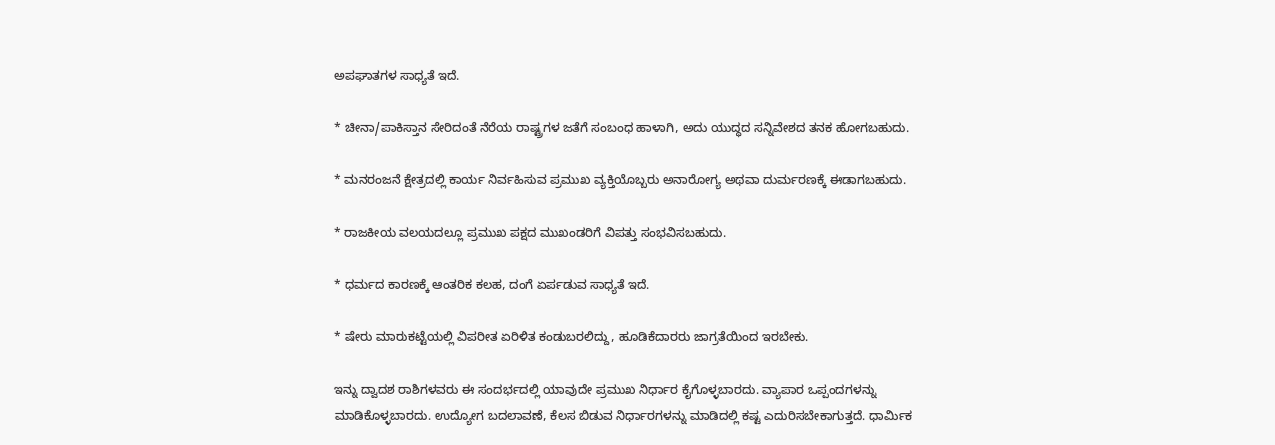ಅಪಘಾತಗಳ ಸಾಧ್ಯತೆ ಇದೆ.

* ಚೀನಾ/ಪಾಕಿಸ್ತಾನ ಸೇರಿದಂತೆ ನೆರೆಯ ರಾಷ್ಟ್ರಗಳ ಜತೆಗೆ ಸಂಬಂಧ ಹಾಳಾಗಿ, ಅದು ಯುದ್ಧದ ಸನ್ನಿವೇಶದ ತನಕ ಹೋಗಬಹುದು.

* ಮನರಂಜನೆ ಕ್ಷೇತ್ರದಲ್ಲಿ ಕಾರ್ಯ ನಿರ್ವಹಿಸುವ ಪ್ರಮುಖ ವ್ಯಕ್ತಿಯೊಬ್ಬರು ಅನಾರೋಗ್ಯ ಅಥವಾ ದುರ್ಮರಣಕ್ಕೆ ಈಡಾಗಬಹುದು.

* ರಾಜಕೀಯ ವಲಯದಲ್ಲೂ ಪ್ರಮುಖ ಪಕ್ಷದ ಮುಖಂಡರಿಗೆ ವಿಪತ್ತು ಸಂಭವಿಸಬಹುದು.

* ಧರ್ಮದ ಕಾರಣಕ್ಕೆ ಆಂತರಿಕ ಕಲಹ, ದಂಗೆ ಏರ್ಪಡುವ ಸಾಧ್ಯತೆ ಇದೆ.

* ಷೇರು ಮಾರುಕಟ್ಟೆಯಲ್ಲಿ ವಿಪರೀತ ಏರಿಳಿತ ಕಂಡುಬರಲಿದ್ದು, ಹೂಡಿಕೆದಾರರು ಜಾಗ್ರತೆಯಿಂದ ಇರಬೇಕು.

ಇನ್ನು ದ್ವಾದಶ ರಾಶಿಗಳವರು ಈ ಸಂದರ್ಭದಲ್ಲಿ ಯಾವುದೇ ಪ್ರಮುಖ ನಿರ್ಧಾರ ಕೈಗೊಳ್ಳಬಾರದು. ವ್ಯಾಪಾರ ಒಪ್ಪಂದಗಳನ್ನು ಮಾಡಿಕೊಳ್ಳಬಾರದು. ಉದ್ಯೋಗ ಬದಲಾವಣೆ, ಕೆಲಸ ಬಿಡುವ ನಿರ್ಧಾರಗಳನ್ನು ಮಾಡಿದಲ್ಲಿ ಕಷ್ಟ ಎದುರಿಸಬೇಕಾಗುತ್ತದೆ. ಧಾರ್ಮಿಕ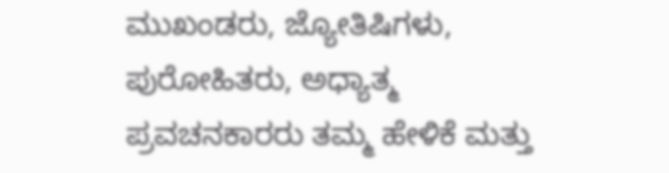ಮುಖಂಡರು, ಜ್ಯೋತಿಷಿಗಳು, ಪುರೋಹಿತರು, ಅಧ್ಯಾತ್ಮ ಪ್ರವಚನಕಾರರು ತಮ್ಮ ಹೇಳಿಕೆ ಮತ್ತು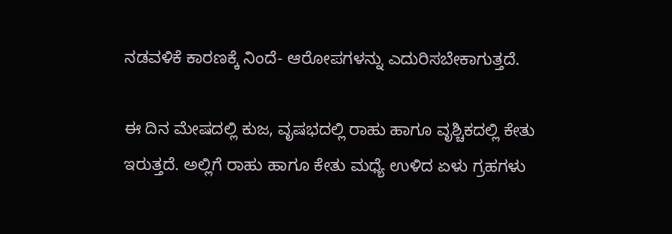ನಡವಳಿಕೆ ಕಾರಣಕ್ಕೆ ನಿಂದೆ- ಆರೋಪಗಳನ್ನು ಎದುರಿಸಬೇಕಾಗುತ್ತದೆ.

ಈ ದಿನ ಮೇಷದಲ್ಲಿ ಕುಜ, ವೃಷಭದಲ್ಲಿ ರಾಹು ಹಾಗೂ ವೃಶ್ಚಿಕದಲ್ಲಿ ಕೇತು ಇರುತ್ತದೆ. ಅಲ್ಲಿಗೆ ರಾಹು ಹಾಗೂ ಕೇತು ಮಧ್ಯೆ ಉಳಿದ ಏಳು ಗ್ರಹಗಳು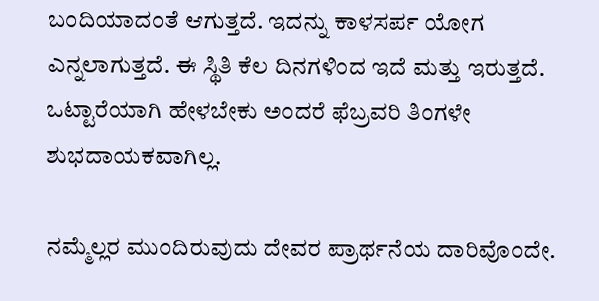ಬಂದಿಯಾದಂತೆ ಆಗುತ್ತದೆ. ಇದನ್ನು ಕಾಳಸರ್ಪ ಯೋಗ ಎನ್ನಲಾಗುತ್ತದೆ. ಈ ಸ್ಥಿತಿ ಕೆಲ ದಿನಗಳಿಂದ ಇದೆ ಮತ್ತು ಇರುತ್ತದೆ. ಒಟ್ಟಾರೆಯಾಗಿ ಹೇಳಬೇಕು ಅಂದರೆ ಫೆಬ್ರವರಿ ತಿಂಗಳೇ ಶುಭದಾಯಕವಾಗಿಲ್ಲ.

ನಮ್ಮೆಲ್ಲರ ಮುಂದಿರುವುದು ದೇವರ ಪ್ರಾರ್ಥನೆಯ ದಾರಿವೊಂದೇ.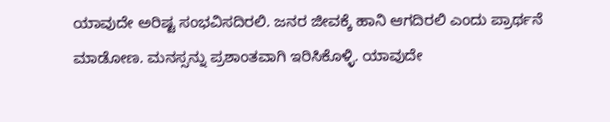ಯಾವುದೇ ಅರಿಷ್ಟ ಸಂಭವಿಸದಿರಲಿ. ಜನರ ಜೀವಕ್ಕೆ ಹಾನಿ ಆಗದಿರಲಿ ಎಂದು ಪ್ರಾರ್ಥನೆ ಮಾಡೋಣ. ಮನಸ್ಸನ್ನು ಪ್ರಶಾಂತವಾಗಿ ಇರಿಸಿಕೊಳ್ಳಿ. ಯಾವುದೇ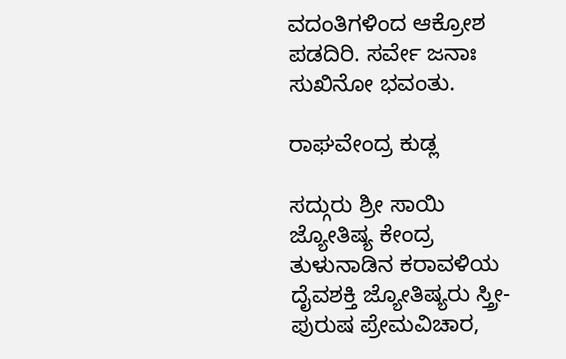ವದಂತಿಗಳಿಂದ ಆಕ್ರೋಶ ಪಡದಿರಿ. ಸರ್ವೇ ಜನಾಃ ಸುಖಿನೋ ಭವಂತು.

ರಾಘವೇಂದ್ರ ಕುಡ್ಲ

ಸದ್ಗುರು ಶ್ರೀ ಸಾಯಿ ಜ್ಯೋತಿಷ್ಯ ಕೇಂದ್ರ ತುಳುನಾಡಿನ ಕರಾವಳಿಯ ದೈವಶಕ್ತಿ ಜ್ಯೋತಿಷ್ಯರು ಸ್ತ್ರೀ-ಪುರುಷ ಪ್ರೇಮವಿಚಾರ,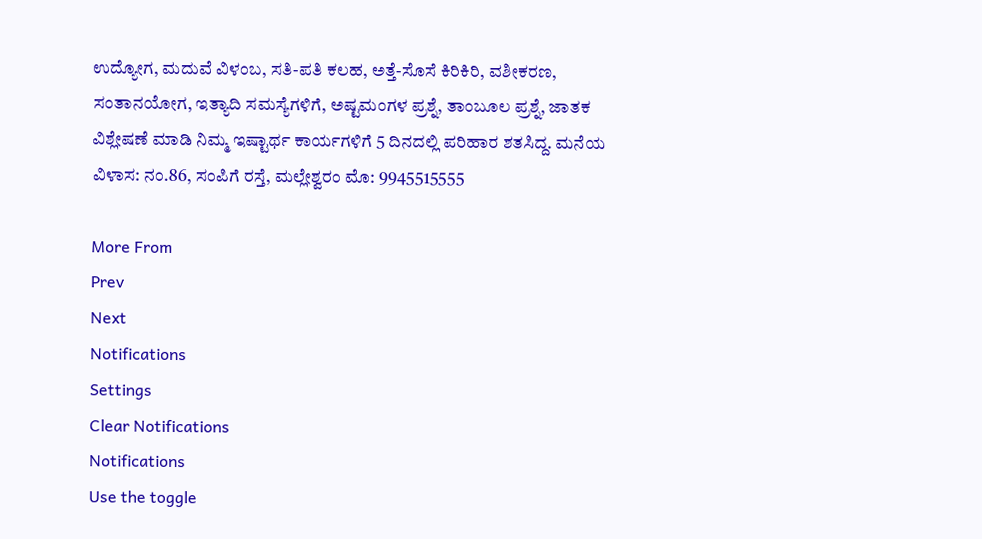ಉದ್ಯೋಗ, ಮದುವೆ ವಿಳಂಬ, ಸತಿ-ಪತಿ ಕಲಹ, ಅತ್ತೆ-ಸೊಸೆ ಕಿರಿಕಿರಿ, ವಶೀಕರಣ, ಸಂತಾನಯೋಗ, ಇತ್ಯಾದಿ ಸಮಸ್ಯೆಗಳಿಗೆ, ಅಷ್ಟಮಂಗಳ ಪ್ರಶ್ನೆ, ತಾಂಬೂಲ ಪ್ರಶ್ನೆ, ಜಾತಕ ವಿಶ್ಲೇಷಣೆ ಮಾಡಿ ನಿಮ್ಮ ಇಷ್ಟಾರ್ಥ ಕಾರ್ಯಗಳಿಗೆ 5 ದಿನದಲ್ಲಿ ಪರಿಹಾರ ಶತಸಿದ್ದ. ಮನೆಯ ವಿಳಾಸ: ನಂ.86, ಸಂಪಿಗೆ ರಸ್ತೆ, ಮಲ್ಲೇಶ್ವರಂ ಮೊ: 9945515555

More From
Prev
Next
Notifications
Settings
Clear Notifications
Notifications
Use the toggle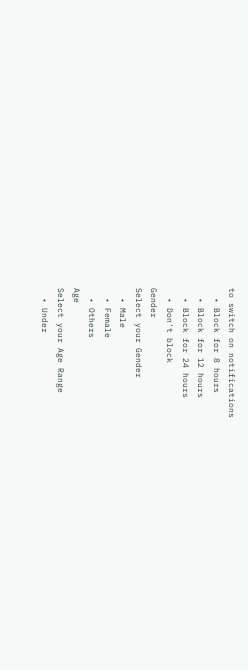to switch on notifications
  • Block for 8 hours
  • Block for 12 hours
  • Block for 24 hours
  • Don't block
Gender
Select your Gender
  • Male
  • Female
  • Others
Age
Select your Age Range
  • Under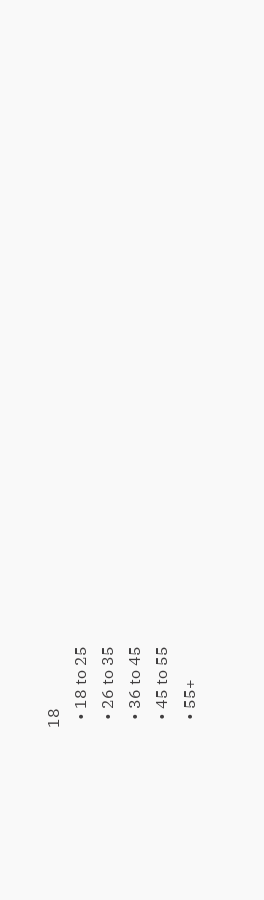18
  • 18 to 25
  • 26 to 35
  • 36 to 45
  • 45 to 55
  • 55+